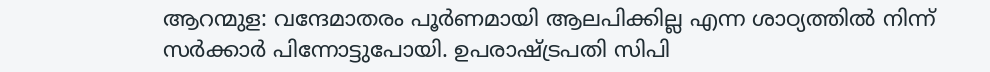ആറന്മുള: വന്ദേമാതരം പൂർണമായി ആലപിക്കില്ല എന്ന ശാഠ്യത്തിൽ നിന്ന് സർക്കാർ പിന്നോട്ടുപോയി. ഉപരാഷ്ട്രപതി സിപി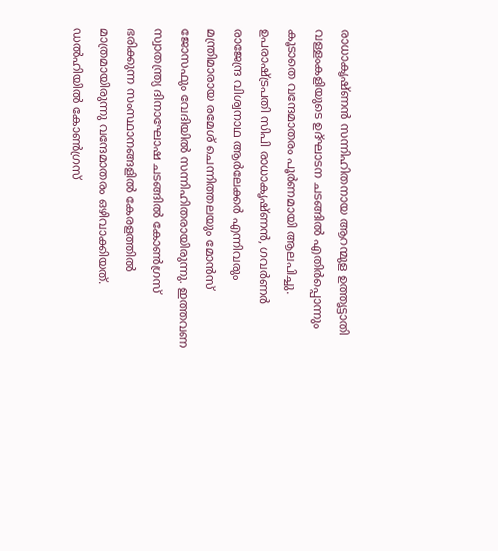രാധാകൃഷ്ണൻ സന്നിഹിതനായ ആറന്മുള ഉത്തൃട്ടാതി വള്ളംകളിയുടെ ഉദ്ഘാടന ചടങ്ങിൽ എതിർപ്പൊന്നും കൂടാതെ വന്ദേമാതരം പൂർണമായി ആലപിച്ചു.
ഉപരാഷ്ട്രപതി സിപി രാധാകൃഷ്ണൻ, ഗവർണർ രാജേന്ദ്ര വിശ്വനാഥ ആർലേക്കർ എന്നിവരും മന്ത്രിമാരായ രമേശ് ചെന്നിത്തലയും മോൻസ് ജോസഫും വേദിയിൽ സന്നിഹിതരായിരുന്നു. ഇത്തവണ സ്വാതന്ത്ര്യ ദിനാഘോഷ ചടങ്ങിൽ കോൺഗ്രസ് ഭരിക്കുന്ന സംസ്ഥാനങ്ങളിൽ കേരളത്തിൽ മാത്രമായിരുന്നു വന്ദേമാതരം ഒഴിവാക്കിയത്. ഡൽഹിയിൽ കോൺഗ്രസ്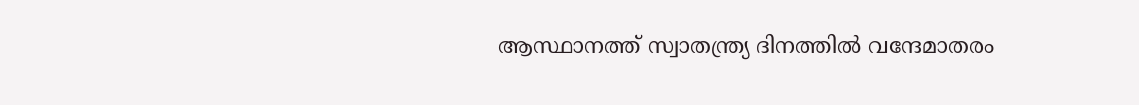ആസ്ഥാനത്ത് സ്വാതന്ത്ര്യ ദിനത്തിൽ വന്ദേമാതരം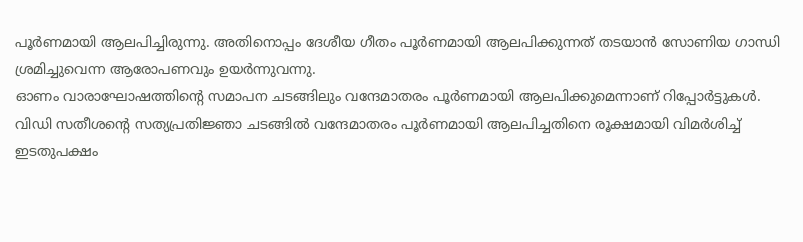പൂർണമായി ആലപിച്ചിരുന്നു. അതിനൊപ്പം ദേശീയ ഗീതം പൂർണമായി ആലപിക്കുന്നത് തടയാൻ സോണിയ ഗാന്ധി ശ്രമിച്ചുവെന്ന ആരോപണവും ഉയർന്നുവന്നു.
ഓണം വാരാഘോഷത്തിന്റെ സമാപന ചടങ്ങിലും വന്ദേമാതരം പൂർണമായി ആലപിക്കുമെന്നാണ് റിപ്പോർട്ടുകൾ. വിഡി സതീശന്റെ സത്യപ്രതിജ്ഞാ ചടങ്ങിൽ വന്ദേമാതരം പൂർണമായി ആലപിച്ചതിനെ രൂക്ഷമായി വിമർശിച്ച് ഇടതുപക്ഷം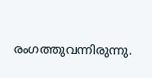രംഗത്തുവന്നിരുന്നു.